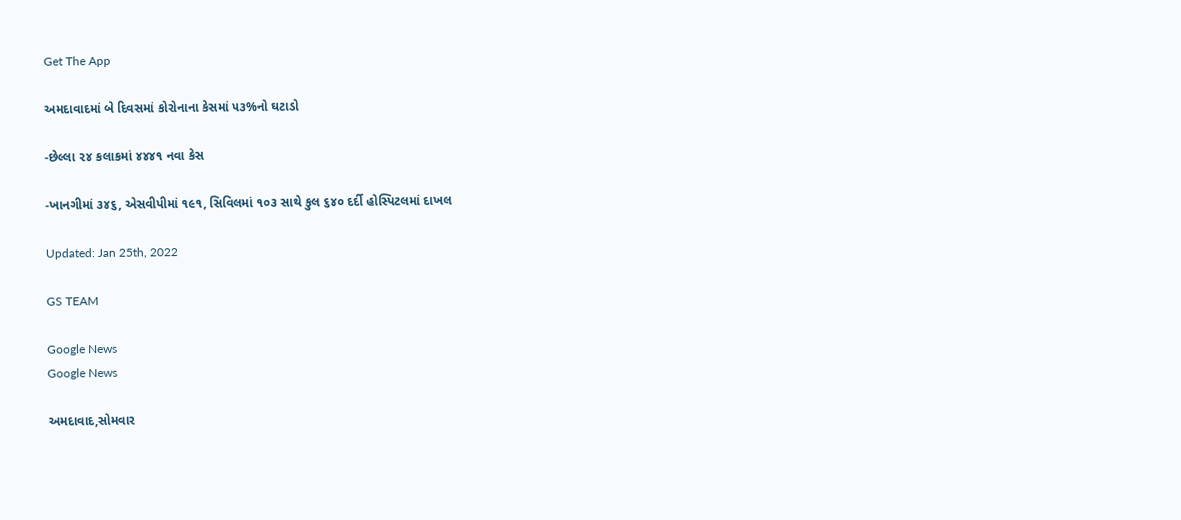Get The App

અમદાવાદમાં બે દિવસમાં કોરોનાના કેસમાં ૫૩%નો ઘટાડો

-છેલ્લા ૨૪ કલાકમાં ૪૪૪૧ નવા કેસ

-ખાનગીમાં ૩૪૬, એસવીપીમાં ૧૯૧, સિવિલમાં ૧૦૩ સાથે કુલ ૬૪૦ દર્દી હોસ્પિટલમાં દાખલ

Updated: Jan 25th, 2022

GS TEAM

Google News
Google News

અમદાવાદ,સોમવાર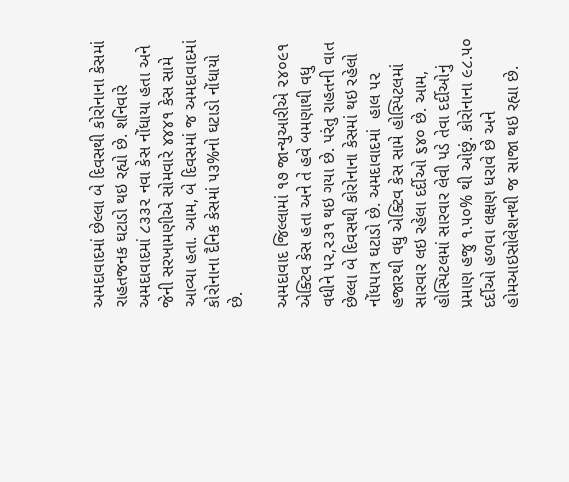અમદાવાદમાં છેલ્લા બે દિવસથી કોરોનાના કેસમાં રાહતજનક ઘટાડો થઇ રહ્યો છે. શનિવારે અમદાવાદમાં ૮૩૩૨ નવા કેસ નોંધાયા હતા અને જેની સરખામણીએ સોમવારે ૪૪૪૧ કેસ સામે આવ્યા હતા. આમ, બે દિવસમાં જ અમદાવાદમાં કોરોનાના દૈનિક કેસમાં ૫૩%નો ઘટાડો નોંધાયો છે.

અમદાવાદ જિલ્લામાં ૧૭ જાન્યુઆરીએ ૨૪૦૯૧ એક્ટિવ કેસ હતા અને તે હવે બમણાથી વધુ વધીને ૫૨,૨૩૧ થઇ ગયા છે. પરંતુ રાહતની વાત છેલ્લા બે દિવસથી કોરોનાના કેસમાં થઇ રહેલો નોંધપાત્ર ઘટાડો છે. અમદાવાદમાં  હાલ ૫૨ હજારથી વધુ એક્ટિવ કેસ સામે હોસ્પિટલમાં સારવાર લઇ રહેલા દર્દીઓ ૬૪૦ છે. આમ, હોસ્પિટલમાં સારવાર લેવી પડે તેવા દર્દીઓનું પ્રમાણ હજુ ૧.૫૦% થી ઓછું. કોરોનાના ૯૮.૫૦ દર્દીઓ હળવા લક્ષણ ધરાવે છે અને હોમઆઇસોલેશનથી જ સાજા થઇ રહ્યા છે.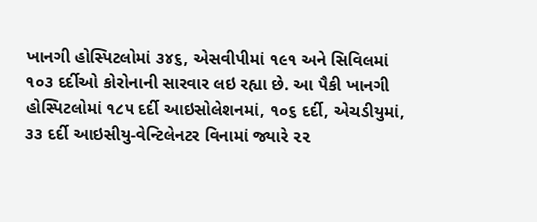ખાનગી હોસ્પિટલોમાં ૩૪૬, એસવીપીમાં ૧૯૧ અને સિવિલમાં ૧૦૩ દર્દીઓ કોરોનાની સારવાર લઇ રહ્યા છે. આ પૈકી ખાનગી હોસ્પિટલોમાં ૧૮૫ દર્દી આઇસોલેશનમાં, ૧૦૬ દર્દી, એચડીયુમાં, ૩૩ દર્દી આઇસીયુ-વેન્ટિલેનટર વિનામાં જ્યારે ૨૨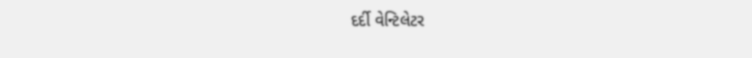દર્દી વેન્ટિલેટર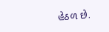હેઠળ છે.